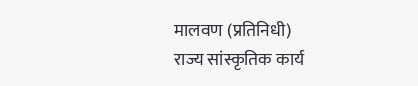मालवण (प्रतिनिधी)
राज्य सांस्कृतिक कार्य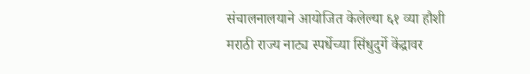संचालनालयाने आयोजित केलेल्या ६१ व्या हौशी मराठी राज्य नाट्य स्पर्धेच्या सिंधुदुर्गे केंद्रावर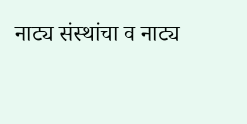नाट्य संस्थांचा व नाट्य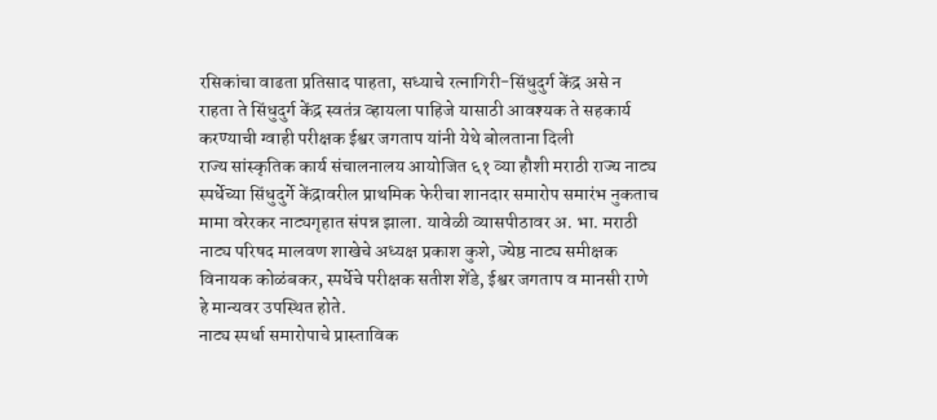रसिकांचा वाढता प्रतिसाद पाहता, सध्याचे रत्नागिरी-सिंधुदुर्ग केंद्र असे न राहता ते सिंधुदुर्ग केंद्र स्वतंत्र व्हायला पाहिजे यासाठी आवश्यक ते सहकार्य करण्याची ग्वाही परीक्षक ईश्वर जगताप यांनी येथे बोलताना दिली
राज्य सांस्कृतिक कार्य संचालनालय आयोजित ६१ व्या हौशी मराठी राज्य नाट्य स्पर्धेच्या सिंधुदुर्गे केंद्रावरील प्राथमिक फेरीचा शानदार समारोप समारंभ नुकताच मामा वरेरकर नाट्यगृहात संपन्न झाला. यावेळी व्यासपीठावर अ. भा. मराठी नाट्य परिषद मालवण शाखेचे अध्यक्ष प्रकाश कुशे, ज्येष्ठ नाट्य समीक्षक विनायक कोळंबकर, स्पर्धेचे परीक्षक सतीश शेंडे, ईश्वर जगताप व मानसी राणे हे मान्यवर उपस्थित होते.
नाट्य स्पर्धा समारोपाचे प्रास्ताविक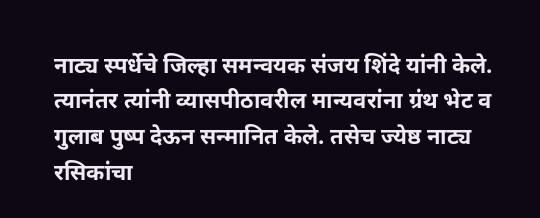नाट्य स्पर्धेचे जिल्हा समन्वयक संजय शिंदे यांनी केले. त्यानंतर त्यांनी व्यासपीठावरील मान्यवरांना ग्रंथ भेट व गुलाब पुष्प देऊन सन्मानित केले. तसेच ज्येष्ठ नाट्य रसिकांचा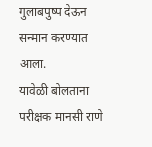गुलाबपुष्प देऊन सन्मान करण्यात आला.
यावेळी बोलताना परीक्षक मानसी राणे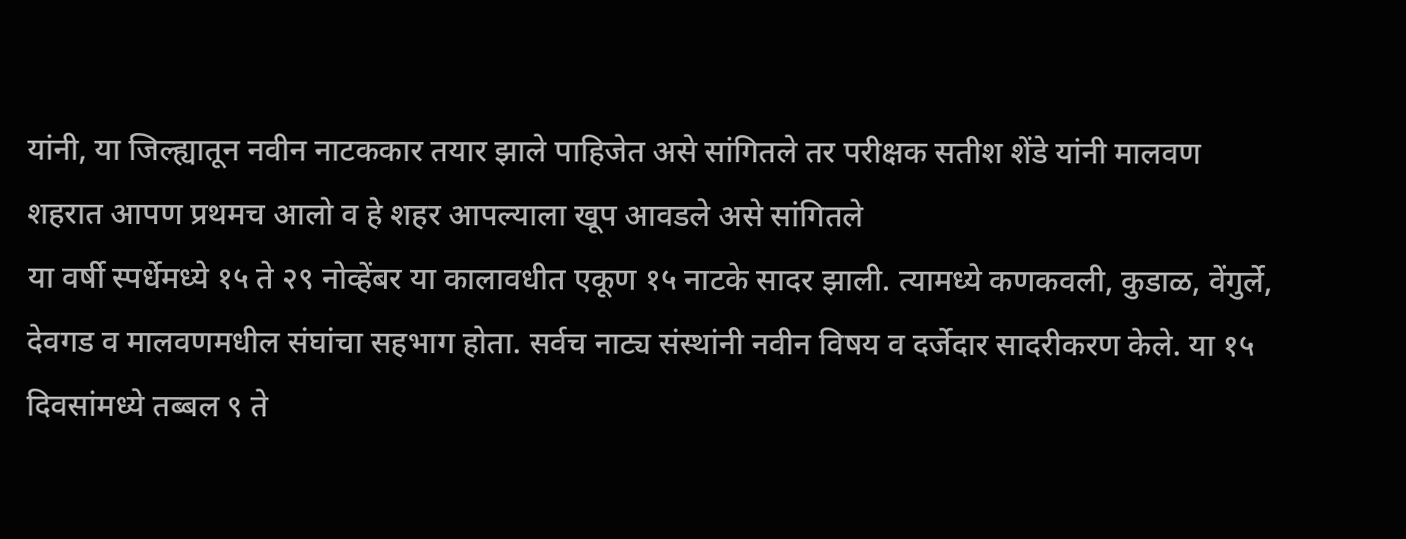यांनी, या जिल्ह्यातून नवीन नाटककार तयार झाले पाहिजेत असे सांगितले तर परीक्षक सतीश शेंडे यांनी मालवण शहरात आपण प्रथमच आलो व हे शहर आपल्याला खूप आवडले असे सांगितले
या वर्षी स्पर्धेमध्ये १५ ते २९ नोव्हेंबर या कालावधीत एकूण १५ नाटके सादर झाली. त्यामध्ये कणकवली, कुडाळ, वेंगुर्ले, देवगड व मालवणमधील संघांचा सहभाग होता. सर्वच नाट्य संस्थांनी नवीन विषय व दर्जेदार सादरीकरण केले. या १५ दिवसांमध्ये तब्बल ९ ते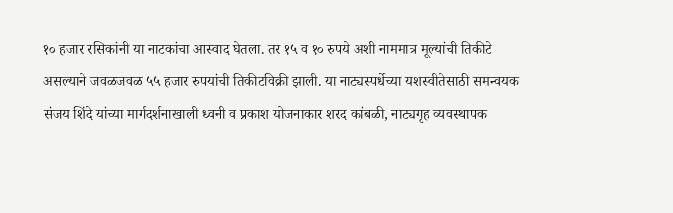१० हजार रसिकांनी या नाटकांचा आस्वाद घेतला. तर १५ व १० रुपये अशी नाममात्र मूल्यांची तिकीटे असल्याने जवळजवळ ५५ हजार रुपयांची तिकीटविक्री झाली. या नाट्यस्पर्धेच्या यशस्वीतेसाठी समन्वयक संजय शिंदे यांच्या मार्गदर्शनाखाली ध्वनी व प्रकाश योजनाकार शरद कांबळी, नाट्यगृह व्यवस्थापक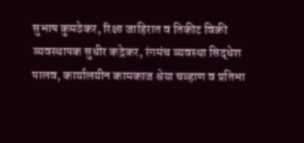सुभाष कुमठेकर, रिक्षा जाहिरात व तिकीट विक्री व्यवस्थापक सुधीर कद्रेकर, रंगमंच व्यवस्था सिद्धेश पालव, कार्यालयीन कामकाज श्रेया चव्हाण व प्रतिभा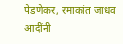पेडणेकर, रमाकांत जाधव आदींनी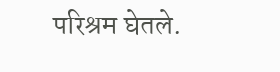परिश्रम घेतले.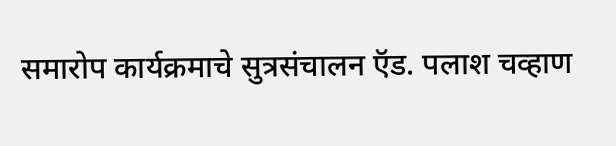समारोप कार्यक्रमाचे सुत्रसंचालन ऍड. पलाश चव्हाण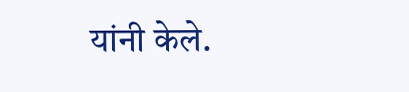यांनी केले.